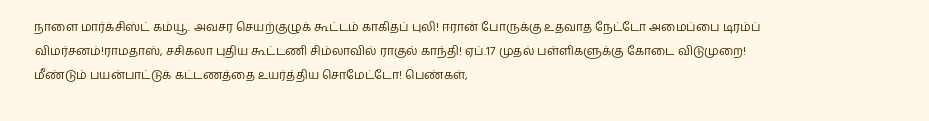நாளை மார்க்சிஸ்ட் கம்யூ. அவசர செயற்குழுக் கூட்டம் காகிதப் புலி! ஈரான் போருக்கு உதவாத நேட்டோ அமைப்பை டிரம்ப் விமர்சனம்!ராமதாஸ், சசிகலா புதிய கூட்டணி சிம்லாவில் ராகுல் காந்தி! ஏப்.17 முதல் பள்ளிகளுக்கு கோடை விடுமுறை! மீண்டும் பயன்பாட்டுக் கட்டணத்தை உயர்த்திய சொமேட்டோ! பெண்கள்,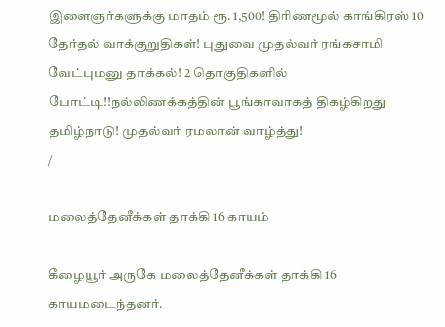இளைஞர்களுக்கு மாதம் ரூ. 1,500! திரிணமூல் காங்கிரஸ் 10 தேர்தல் வாக்குறுதிகள்! புதுவை முதல்வர் ரங்கசாமி வேட்புமனு தாக்கல்! 2 தொகுதிகளில் போட்டி!!நல்லிணக்கத்தின் பூங்காவாகத் திகழ்கிறது தமிழ்நாடு! முதல்வர் ரமலான் வாழ்த்து!
/

மலைத்தேனீக்கள் தாக்கி 16 காயம்

கீழையூர் அருகே மலைத்தேனீக்கள் தாக்கி 16 காயமடைந்தனர்.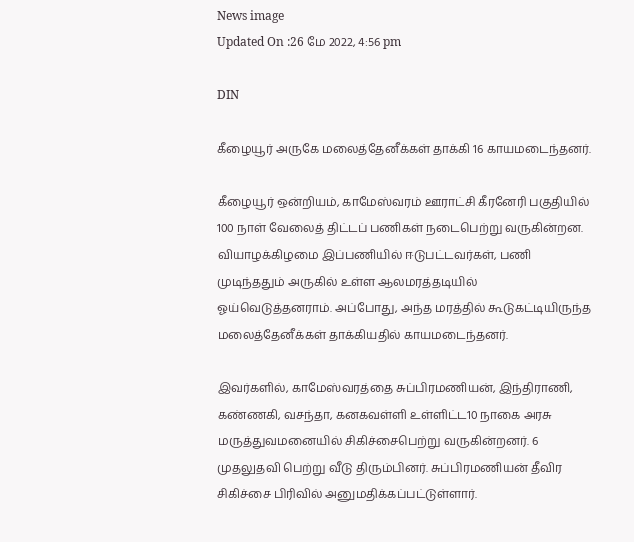News image
Updated On :26 மே 2022, 4:56 pm

DIN

கீழையூர் அருகே மலைத்தேனீக்கள் தாக்கி 16 காயமடைந்தனர்.

கீழையூர் ஒன்றியம், காமேஸ்வரம் ஊராட்சி கீரனேரி பகுதியில் 100 நாள் வேலைத் திட்டப் பணிகள் நடைபெற்று வருகின்றன. வியாழக்கிழமை இப்பணியில் ஈடுபட்டவர்கள், பணி முடிந்ததும் அருகில் உள்ள ஆலமரத்தடியில் ஓய்வெடுத்தனராம். அப்போது, அந்த மரத்தில் கூடுகட்டியிருந்த மலைத்தேனீக்கள் தாக்கியதில் காயமடைந்தனர்.

இவர்களில், காமேஸ்வரத்தை சுப்பிரமணியன், இந்திராணி, கண்ணகி, வசந்தா, கனகவள்ளி உள்ளிட்ட10 நாகை அரசு மருத்துவமனையில் சிகிச்சைபெற்று வருகின்றனர். 6 முதலுதவி பெற்று வீடு திரும்பினர். சுப்பிரமணியன் தீவிர சிகிச்சை பிரிவில் அனுமதிக்கப்பட்டுள்ளார்.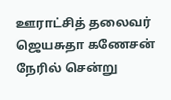ஊராட்சித் தலைவர் ஜெயசுதா கணேசன் நேரில் சென்று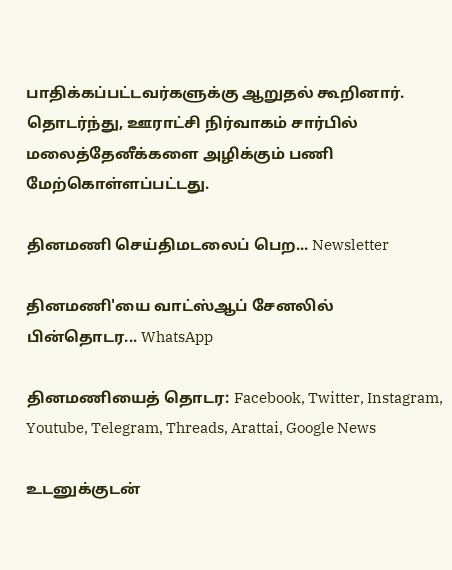பாதிக்கப்பட்டவர்களுக்கு ஆறுதல் கூறினார். தொடர்ந்து, ஊராட்சி நிர்வாகம் சார்பில் மலைத்தேனீக்களை அழிக்கும் பணி மேற்கொள்ளப்பட்டது.

தினமணி செய்திமடலைப் பெற... Newsletter

தினமணி'யை வாட்ஸ்ஆப் சேனலில் பின்தொடர... WhatsApp

தினமணியைத் தொடர: Facebook, Twitter, Instagram, Youtube, Telegram, Threads, Arattai, Google News

உடனுக்குடன்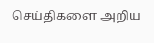செய்திகளை அறிய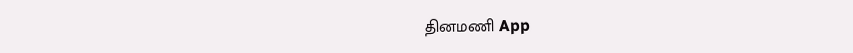தினமணி App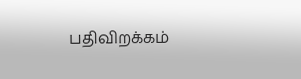பதிவிறக்கம்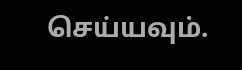செய்யவும்.